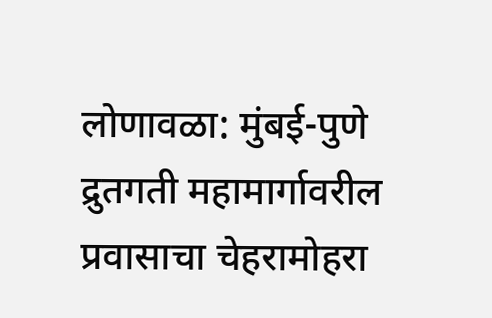लोणावळा: मुंबई-पुणे द्रुतगती महामार्गावरील प्रवासाचा चेहरामोहरा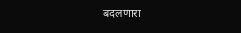बदलणारा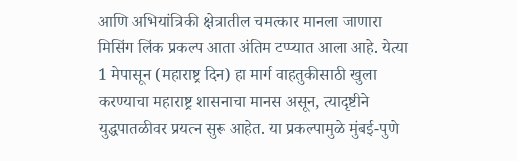आणि अभियांत्रिकी क्षेत्रातील चमत्कार मानला जाणारा मिसिंग लिंक प्रकल्प आता अंतिम टप्प्यात आला आहे. येत्या 1 मेपासून (महाराष्ट्र दिन) हा मार्ग वाहतुकीसाठी खुला करण्याचा महाराष्ट्र शासनाचा मानस असून, त्यादृष्टीने युद्धपातळीवर प्रयत्न सुरू आहेत. या प्रकल्पामुळे मुंबई-पुणे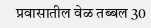प्रवासातील वेळ तब्बल 30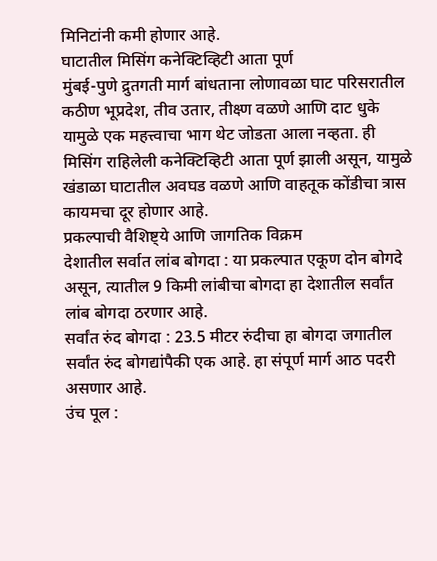मिनिटांनी कमी होणार आहे.
घाटातील मिसिंग कनेक्टिव्हिटी आता पूर्ण
मुंबई-पुणे द्रुतगती मार्ग बांधताना लोणावळा घाट परिसरातील कठीण भूप्रदेश, तीव उतार, तीक्ष्ण वळणे आणि दाट धुके यामुळे एक महत्त्वाचा भाग थेट जोडता आला नव्हता. ही मिसिंग राहिलेली कनेक्टिव्हिटी आता पूर्ण झाली असून, यामुळे खंडाळा घाटातील अवघड वळणे आणि वाहतूक कोंडीचा त्रास कायमचा दूर होणार आहे.
प्रकल्पाची वैशिष्ट्ये आणि जागतिक विक्रम
देशातील सर्वात लांब बोगदा : या प्रकल्पात एकूण दोन बोगदे असून, त्यातील 9 किमी लांबीचा बोगदा हा देशातील सर्वांत लांब बोगदा ठरणार आहे.
सर्वांत रुंद बोगदा : 23.5 मीटर रुंदीचा हा बोगदा जगातील सर्वांत रुंद बोगद्यांपैकी एक आहे. हा संपूर्ण मार्ग आठ पदरी असणार आहे.
उंच पूल :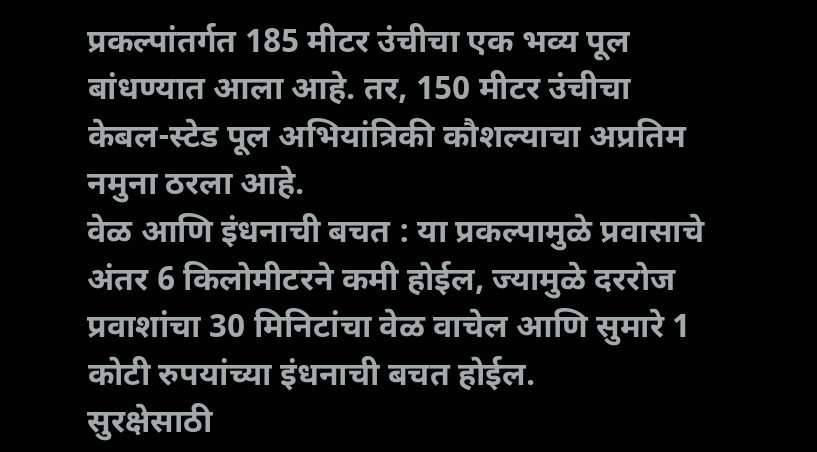प्रकल्पांतर्गत 185 मीटर उंचीचा एक भव्य पूल बांधण्यात आला आहे. तर, 150 मीटर उंचीचा केबल-स्टेड पूल अभियांत्रिकी कौशल्याचा अप्रतिम नमुना ठरला आहे.
वेळ आणि इंधनाची बचत : या प्रकल्पामुळे प्रवासाचे अंतर 6 किलोमीटरने कमी होईल, ज्यामुळे दररोज प्रवाशांचा 30 मिनिटांचा वेळ वाचेल आणि सुमारे 1 कोटी रुपयांच्या इंधनाची बचत होईल.
सुरक्षेसाठी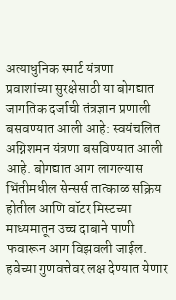अत्याधुनिक स्मार्ट यंत्रणा
प्रवाशांच्या सुरक्षेसाठी या बोगद्यात जागतिक दर्जाची तंत्रज्ञान प्रणाली बसवण्यात आली आहे: स्वयंचलित अग्निशमन यंत्रणा बसविण्यात आली आहे. बोगद्यात आग लागल्यास भिंतीमधील सेन्सर्स तात्काळ सक्रिय होतील आणि वॉटर मिस्टच्या माध्यमातून उच्च दाबाने पाणी फवारून आग विझवली जाईल.
हवेच्या गुणवत्तेवर लक्ष देण्यात येणार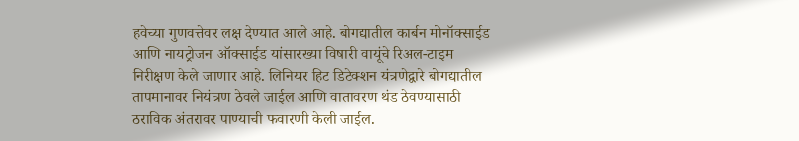हवेच्या गुणवत्तेवर लक्ष देण्यात आले आहे. बोगद्यातील कार्बन मोनॉक्साईड आणि नायट्रोजन ऑक्साईड यांसारख्या विषारी वायूंचे रिअल-टाइम निरीक्षण केले जाणार आहे. लिनियर हिट डिटेक्शन यंत्रणेद्वारे बोगद्यातील तापमानावर नियंत्रण ठेवले जाईल आणि वातावरण थंड ठेवण्यासाठी ठराविक अंतरावर पाण्याची फवारणी केली जाईल.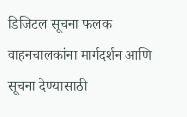डिजिटल सूचना फलक
वाहनचालकांना मार्गदर्शन आणि सूचना देण्यासाठी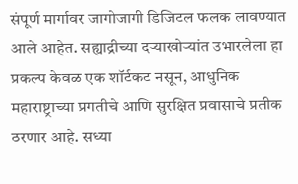संपूर्ण मार्गावर जागोजागी डिजिटल फलक लावण्यात आले आहेत. सह्याद्रीच्या दऱ्याखोऱ्यांत उभारलेला हा प्रकल्प केवळ एक शॉर्टकट नसून, आधुनिक महाराष्ट्राच्या प्रगतीचे आणि सुरक्षित प्रवासाचे प्रतीक ठरणार आहे. सध्या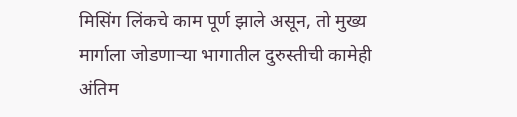मिसिंग लिंकचे काम पूर्ण झाले असून, तो मुख्य मार्गाला जोडणाऱ्या भागातील दुरुस्तीची कामेही अंतिम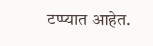टप्प्यात आहेत.